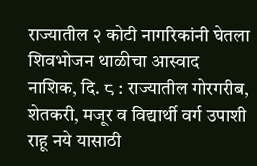राज्यातील २ कोटी नागरिकांनी घेतला शिवभोजन थाळीचा आस्वाद
नाशिक, दि. ८ : राज्यातील गोरगरीब, शेतकरी, मजूर व विद्यार्थी वर्ग उपाशी राहू नये यासाठी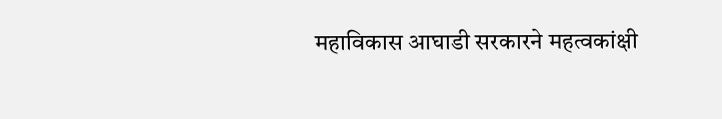महाविकास आघाडी सरकारने महत्वकांक्षी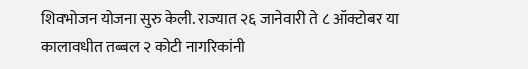शिवभोजन योजना सुरु केली. राज्यात २६ जानेवारी ते ८ ऑक्टोबर या कालावधीत तब्बल २ कोटी नागरिकांनी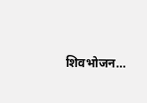शिवभोजन…